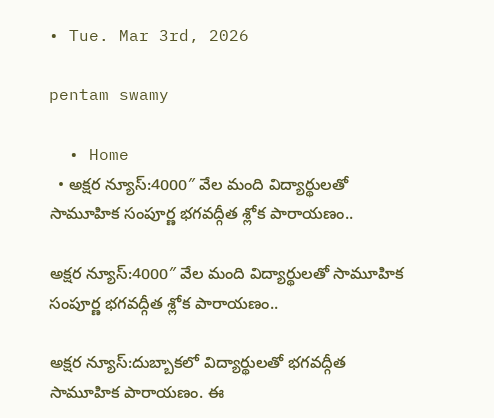• Tue. Mar 3rd, 2026

pentam swamy

  • Home
  • అక్షర న్యూస్:4000″ వేల మంది విద్యార్థులతో సామూహిక సంపూర్ణ భగవద్గీత శ్లోక పారాయణం..

అక్షర న్యూస్:4000″ వేల మంది విద్యార్థులతో సామూహిక సంపూర్ణ భగవద్గీత శ్లోక పారాయణం..

అక్షర న్యూస్:దుబ్బాకలో విద్యార్థులతో భగవద్గీత సామూహిక పారాయణం. ఈ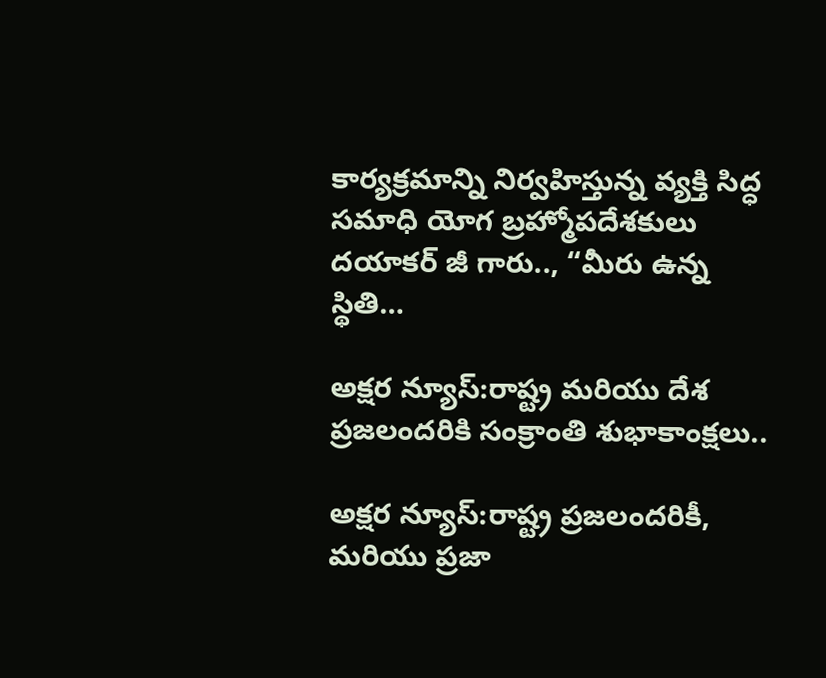కార్యక్రమాన్ని నిర్వహిస్తున్న వ్యక్తి సిద్ధ సమాధి యోగ బ్రహ్మోపదేశకులు దయాకర్ జీ గారు.., “మీరు ఉన్న స్థితి…

అక్షర న్యూస్:రాష్ట్ర మరియు దేశ ప్రజలందరికి సంక్రాంతి శుభాకాంక్షలు..

అక్షర న్యూస్:రాష్ట్ర ప్రజలందరికీ, మరియు ప్రజా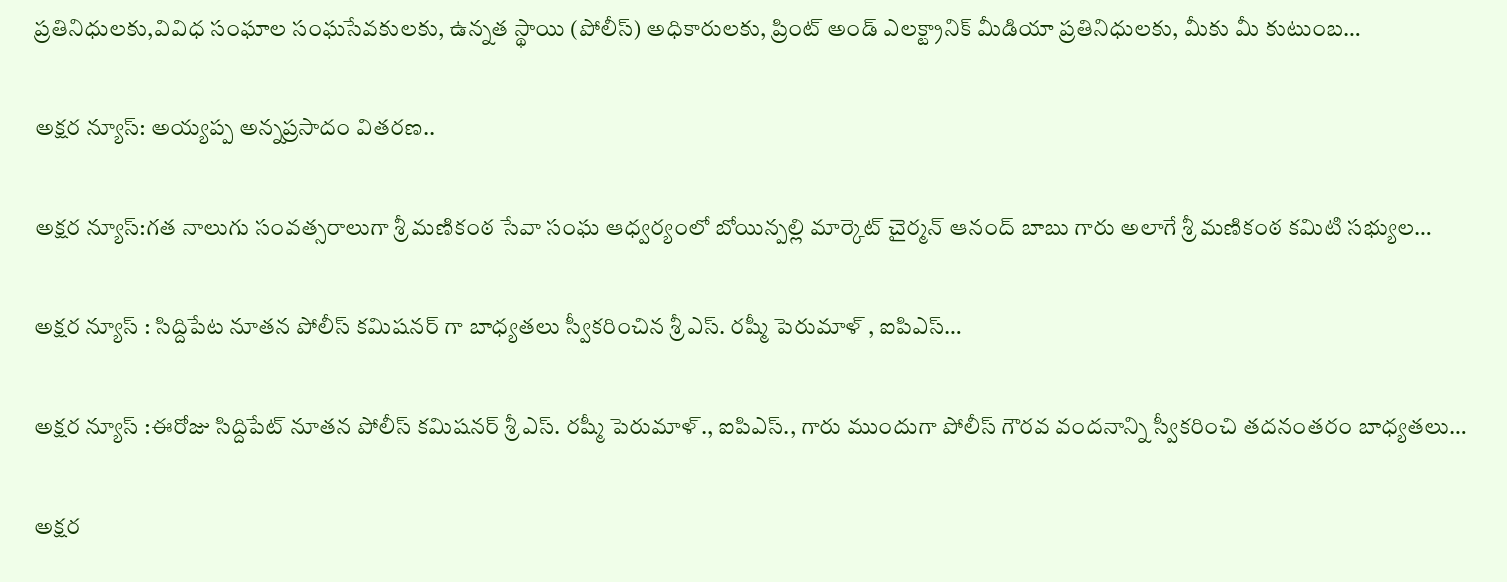ప్రతినిధులకు,వివిధ సంఘాల సంఘసేవకులకు, ఉన్నత స్థాయి (పోలీస్) అధికారులకు, ప్రింట్ అండ్ ఎలక్ట్రానిక్ మీడియా ప్రతినిధులకు, మీకు మీ కుటుంబ…

అక్షర న్యూస్: అయ్యప్ప అన్నప్రసాదం వితరణ..

అక్షర న్యూస్:గత నాలుగు సంవత్సరాలుగా శ్రీ మణికంఠ సేవా సంఘ ఆధ్వర్యంలో బోయిన్పల్లి మార్కెట్ చైర్మన్ ఆనంద్ బాబు గారు అలాగే శ్రీ మణికంఠ కమిటి సభ్యుల…

అక్షర న్యూస్ : సిద్దిపేట నూతన పోలీస్ కమిషనర్ గా బాధ్యతలు స్వీకరించిన శ్రీ ఎస్. రష్మీ పెరుమాళ్ , ఐపిఎస్…

అక్షర న్యూస్ :ఈరోజు సిద్దిపేట్ నూతన పోలీస్ కమిషనర్ శ్రీ ఎస్. రష్మీ పెరుమాళ్., ఐపిఎస్., గారు ముందుగా పోలీస్ గౌరవ వందనాన్ని స్వీకరించి తదనంతరం బాధ్యతలు…

అక్షర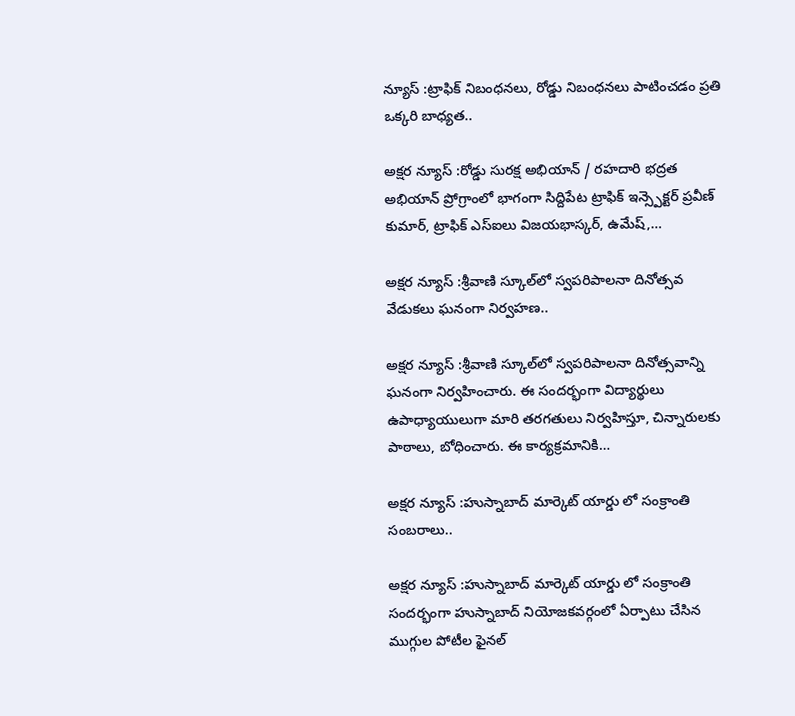న్యూస్ :ట్రాఫిక్ నిబంధనలు, రోడ్డు నిబంధనలు పాటించడం ప్రతి ఒక్కరి బాధ్యత..

అక్షర న్యూస్ :రోడ్డు సురక్ష అభియాన్ / రహదారి భద్రత అభియాన్ ప్రోగ్రాంలో భాగంగా సిద్దిపేట ట్రాఫిక్ ఇన్స్పెక్టర్ ప్రవీణ్ కుమార్, ట్రాఫిక్ ఎస్ఐలు విజయభాస్కర్, ఉమేష్,…

అక్షర న్యూస్ :శ్రీవాణి స్కూల్‌లో స్వపరిపాలనా దినోత్సవ వేడుకలు ఘనంగా నిర్వహణ..

అక్షర న్యూస్ :శ్రీవాణి స్కూల్‌లో స్వపరిపాలనా దినోత్సవాన్ని ఘనంగా నిర్వహించారు. ఈ సందర్భంగా విద్యార్థులు ఉపాధ్యాయులుగా మారి తరగతులు నిర్వహిస్తూ, చిన్నారులకు పాఠాలు, బోధించారు. ఈ కార్యక్రమానికి…

అక్షర న్యూస్ :హుస్నాబాద్ మార్కెట్ యార్డు లో సంక్రాంతి సంబరాలు..

అక్షర న్యూస్ :హుస్నాబాద్ మార్కెట్ యార్డు లో సంక్రాంతి సందర్భంగా హుస్నాబాద్ నియోజకవర్గంలో ఏర్పాటు చేసిన ముగ్గుల పోటీల ఫైనల్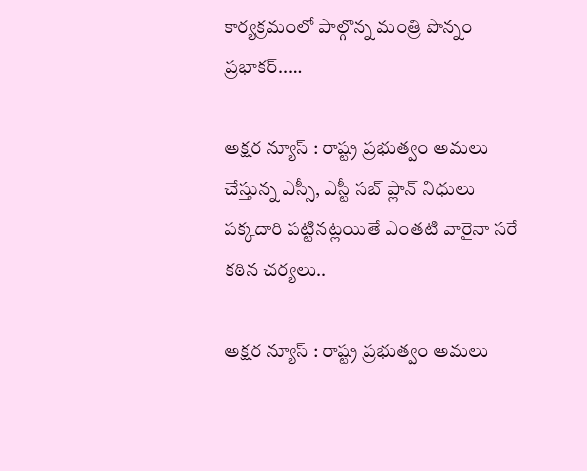కార్యక్రమంలో పాల్గొన్న మంత్రి పొన్నం ప్రభాకర్..…

అక్షర న్యూస్ : రాష్ట్ర ప్రభుత్వం అమలు చేస్తున్న ఎస్సీ, ఎస్టీ సబ్ ప్లాన్ నిధులు పక్కదారి పట్టినట్లయితే ఎంతటి వారైనా సరే కఠిన చర్యలు..

అక్షర న్యూస్ : రాష్ట్ర ప్రభుత్వం అమలు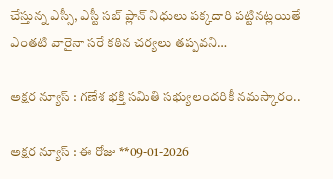చేస్తున్న ఎస్సీ, ఎస్టీ సబ్ ప్లాన్ నిధులు పక్కదారి పట్టినట్లయితే ఎంతటి వారైనా సరే కఠిన చర్యలు తప్పవని…

అక్షర న్యూస్ : గణేశ భక్తి సమితి సభ్యులందరికీ నమస్కారం..

అక్షర న్యూస్ : ఈ రోజు **09-01-2026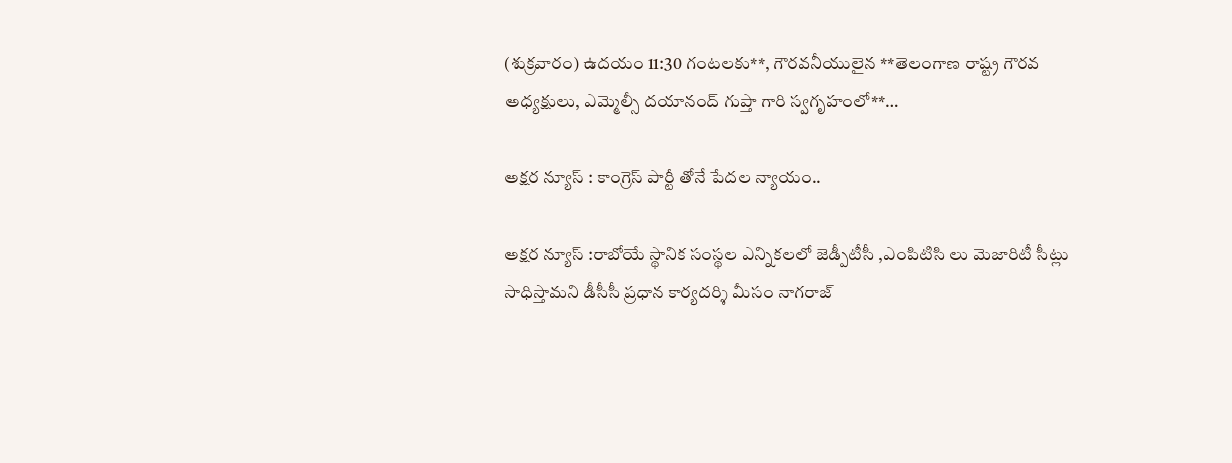(శుక్రవారం) ఉదయం 11:30 గంటలకు**, గౌరవనీయులైన **తెలంగాణ రాష్ట్ర గౌరవ అధ్యక్షులు, ఎమ్మెల్సీ దయానంద్ గుప్తా గారి స్వగృహంలో**…

అక్షర న్యూస్ : కాంగ్రెస్ పార్టీ తోనే పేదల న్యాయం..

అక్షర న్యూస్ :రాబోయే స్థానిక సంస్థల ఎన్నికలలో జెడ్పీటీసీ ,ఎంపిటిసి లు మెజారిటీ సీట్లు సాధిస్తామని డీసీసీ ప్రధాన కార్యదర్శి మీసం నాగరాజ్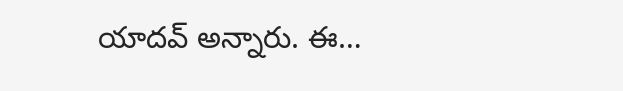యాదవ్ అన్నారు. ఈ…